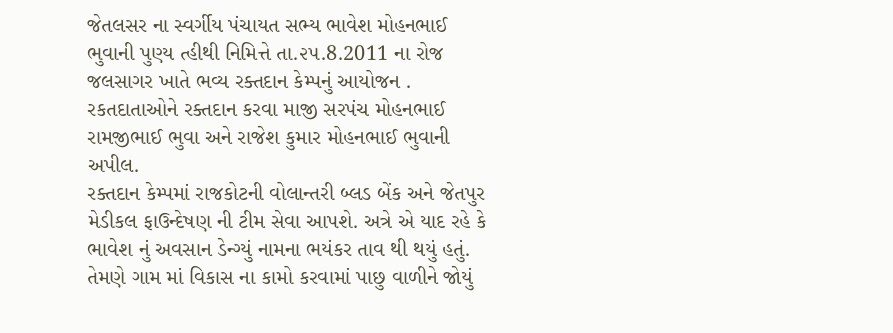જેતલસર ના સ્વર્ગીય પંચાયત સભ્ય ભાવેશ મોહનભાઈ ભુવાની પુણ્ય ત્હીથી નિમિત્તે તા.૨૫.8.2011 ના રોજ જલસાગર ખાતે ભવ્ય રક્તદાન કેમ્પનું આયોજન .
રકતદાતાઓને રક્તદાન કરવા માજી સરપંચ મોહનભાઈ રામજીભાઈ ભુવા અને રાજેશ કુમાર મોહનભાઈ ભુવાની અપીલ.
રક્તદાન કેમ્પમાં રાજકોટની વોલાન્તરી બ્લડ બેંક અને જેતપુર મેડીકલ ફાઉન્દેષણ ની ટીમ સેવા આપશે. અત્રે એ યાદ રહે કે ભાવેશ નું અવસાન ડેન્ગ્યું નામના ભયંકર તાવ થી થયું હતું. તેમણે ગામ માં વિકાસ ના કામો કરવામાં પાછુ વાળીને જોયું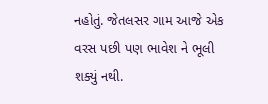નહોતું. જેતલસર ગામ આજે એક વરસ પછી પણ ભાવેશ ને ભૂલી શક્યું નથી.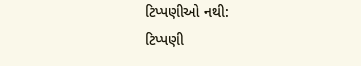ટિપ્પણીઓ નથી:
ટિપ્પણી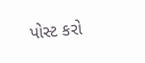પોસ્ટ કરો